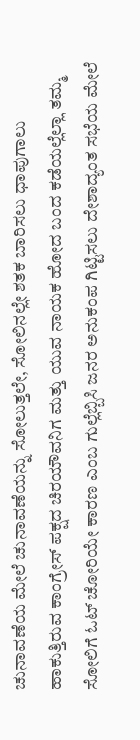ಚುನಾವಣೆಯ ಮೇಲೆ ಚುನಾವಣೆಯನ್ನು ಸೋಲುತ್ತಲೇ, ಸೋಲಿನಲ್ಲೇ ಶತಕ ಬಾರಿಸಲು ಧಾಪುಗಾಲು ಹಾಕುತ್ತಿರುವ ಕಾಂಗ್ರೇಸ್ ಪಕ್ಷದ ಚಿರಯೌವನಿಗ ಮತ್ತು ಯುವ ನಾಯಕ ಹೋದ ಬಂದ ಕಡೆಯಲ್ಲೆಲ್ಲಾ ತಮ್ಮ ಸೋಲಿಗೆ ಓಟ್ ಚೋರಿಯೇ ಕಾರಣ ಎಂಬ ಗುಲ್ಲೆಬ್ಬಿಸಿ ಜನರ ಅನುಕಂಪ ಗಿಟ್ಟಿಸಲು ದೇಶಾದ್ಯಂತ ಸಭೆಯ ಮೇಲೆ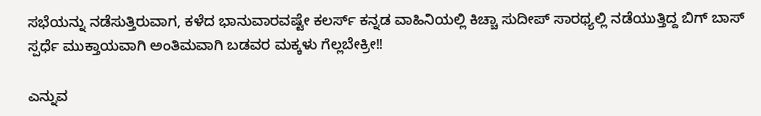ಸಭೆಯನ್ನು ನಡೆಸುತ್ತಿರುವಾಗ, ಕಳೆದ ಭಾನುವಾರವಷ್ಟೇ ಕಲರ್ಸ್ ಕನ್ನಡ ವಾಹಿನಿಯಲ್ಲಿ ಕಿಚ್ಚಾ ಸುದೀಪ್ ಸಾರಥ್ಯಲ್ಲಿ ನಡೆಯುತ್ತಿದ್ದ ಬಿಗ್ ಬಾಸ್ ಸ್ಪರ್ಧೆ ಮುಕ್ತಾಯವಾಗಿ ಅಂತಿಮವಾಗಿ ಬಡವರ ಮಕ್ಕಳು ಗೆಲ್ಲಬೇಕ್ರೀ!!

ಎನ್ನುವ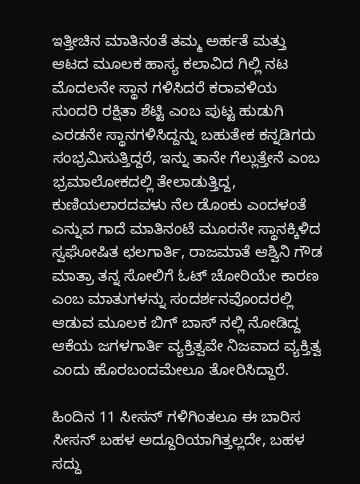ಇತ್ತೀಚಿನ ಮಾತಿನಂತೆ ತಮ್ಮ ಅರ್ಹತೆ ಮತ್ತು ಆಟದ ಮೂಲಕ ಹಾಸ್ಯ ಕಲಾವಿದ ಗಿಲ್ಲಿ ನಟ ಮೊದಲನೇ ಸ್ಥಾನ ಗಳಿಸಿದರೆ ಕರಾವಳಿಯ ಸುಂದರಿ ರಕ್ಷಿತಾ ಶೆಟ್ಟಿ ಎಂಬ ಪುಟ್ಟ ಹುಡುಗಿ ಎರಡನೇ ಸ್ಥಾನಗಳಿಸಿದ್ದನ್ನು ಬಹುತೇಕ ಕನ್ನಡಿಗರು ಸಂಭ್ರಮಿಸುತ್ತಿದ್ದರೆ, ಇನ್ನು ತಾನೇ ಗೆಲ್ಲುತ್ತೇನೆ ಎಂಬ ಭ್ರಮಾಲೋಕದಲ್ಲಿ ತೇಲಾಡುತ್ತಿದ್ದ, ಕುಣಿಯಲಾರದವಳು ನೆಲ ಡೊಂಕು ಎಂದಳಂತೆ ಎನ್ನುವ ಗಾದೆ ಮಾತಿನಂಟೆ ಮೂರನೇ ಸ್ಥಾನಕ್ಕಿಳಿದ ಸ್ವಘೋಷಿತ ಛಲಗಾರ್ತಿ, ರಾಜಮಾತೆ ಆಶ್ವಿನಿ ಗೌಡ ಮಾತ್ರಾ ತನ್ನ ಸೋಲಿಗೆ ಓಟ್ ಚೋರಿಯೇ ಕಾರಣ ಎಂಬ ಮಾತುಗಳನ್ನು ಸಂದರ್ಶನವೊಂದರಲ್ಲಿ ಆಡುವ ಮೂಲಕ ಬಿಗ್ ಬಾಸ್ ನಲ್ಲಿ ನೋಡಿದ್ದ ಆಕೆಯ ಜಗಳಗಾರ್ತಿ ವ್ಯಕ್ತಿತ್ವವೇ ನಿಜವಾದ ವ್ಯಕ್ತಿತ್ವ ಎಂದು ಹೊರಬಂದಮೇಲೂ ತೋರಿಸಿದ್ದಾರೆ.

ಹಿಂದಿನ 11 ಸೀಸನ್ ಗಳಿಗಿಂತಲೂ ಈ ಬಾರಿಸ ಸೀಸನ್ ಬಹಳ ಅದ್ದೂರಿಯಾಗಿತ್ತಲ್ಲದೇ, ಬಹಳ ಸದ್ದು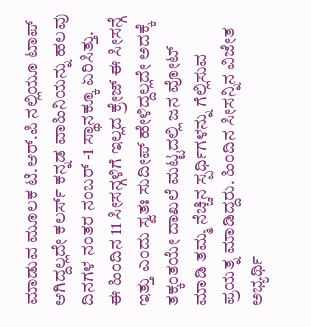ಮಾಡುವ ಮೂಲಕ ಟಿ.ಆರ್.ಪಿ ನಲ್ಲಿಯೂ ಟಾಪ್ ಆಗಿದ್ದಲ್ಲದೇ ಕಲರ್ಸ್ ಕನ್ನಡ ವಾಹಿನಿಯನ್ನು ಹಲವು ದಿನಗಳ ನಂತರ ನಂಬರ್ -1 ಸ್ಥಾನಕ್ಕೂ ಏರಿಸಿತ್ತು. ಈ ಹಿಂದಿನ 11 ಸೀಸನ್ಗಳಿಗೆ ಇಲ್ಲದ ಕ್ರೇಜ್ ಈ ಸೀಸನ್ಗೆ ಇತ್ತು ಎಂದು ಸ್ವತಃ ಸುದೀಪ್ ಹೇಳಿದ್ದಲ್ಲದೇ ಅದಕ್ಕೆ ತಕ್ಕಂತಯೇ ದಾಖಲೆ ಮಟ್ಟದಲ್ಲಿ ಜನ ವೋಟ್ ಮಾಡಿ ತಮ್ಮ ನೆಚ್ಚಿನ ಸ್ಪರ್ಧಿಗಳನ್ನು ಗೆಲ್ಲಿಸುವ ಪ್ರಯತ್ನ ಮಾಡಿದ್ದರು. ಹಿಂದಿನ ಸೀಸನ್ನಿನ ವಿಜೇತ ಅಭ್ಯರ್ಥಿ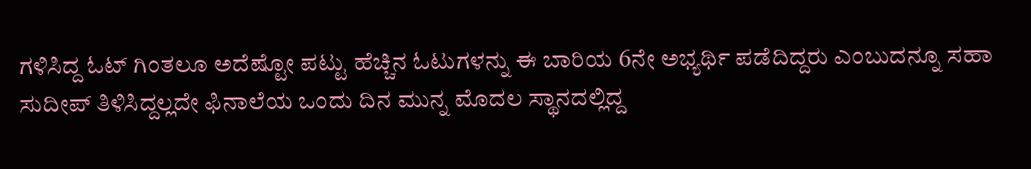ಗಳಿಸಿದ್ದ ಓಟ್ ಗಿಂತಲೂ ಅದೆಷ್ಟೋ ಪಟ್ಟು ಹೆಚ್ಚಿನ ಓಟುಗಳನ್ನು ಈ ಬಾರಿಯ 6ನೇ ಅಭ್ಯರ್ಥಿ ಪಡೆದಿದ್ದರು ಎಂಬುದನ್ನೂ ಸಹಾ ಸುದೀಪ್ ತಿಳಿಸಿದ್ದಲ್ಲದೇ ಫಿನಾಲೆಯ ಒಂದು ದಿನ ಮುನ್ನ ಮೊದಲ ಸ್ಥಾನದಲ್ಲಿದ್ದ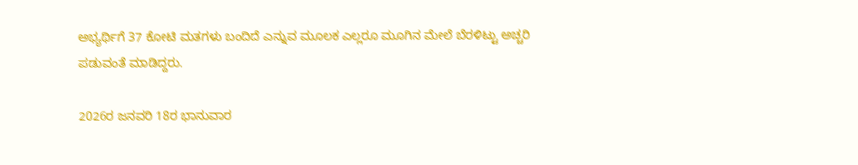ಅಭ್ಯರ್ಥಿಗೆ 37 ಕೋಟಿ ಮತಗಳು ಬಂದಿದೆ ಎನ್ನುವ ಮೂಲಕ ಎಲ್ಲರೂ ಮೂಗಿನ ಮೇಲೆ ಬೆರಳಿಟ್ಟು ಅಚ್ಚರಿ ಪಡುವಂತೆ ಮಾಡಿದ್ದರು.

2026ರ ಜನವರಿ 18ರ ಭಾನುವಾರ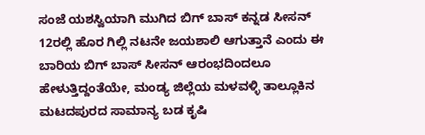ಸಂಜೆ ಯಶಸ್ವಿಯಾಗಿ ಮುಗಿದ ಬಿಗ್ ಬಾಸ್ ಕನ್ನಡ ಸೀಸನ್ 12ರಲ್ಲಿ ಹೊರ ಗಿಲ್ಲಿ ನಟನೇ ಜಯಶಾಲಿ ಆಗುತ್ತಾನೆ ಎಂದು ಈ ಬಾರಿಯ ಬಿಗ್ ಬಾಸ್ ಸೀಸನ್ ಆರಂಭದಿಂದಲೂ ಹೇಳುತ್ತಿದ್ದಂತೆಯೇ, ಮಂಡ್ಯ ಜಿಲ್ಲೆಯ ಮಳವಳ್ಳಿ ತಾಲ್ಲೂಕಿನ ಮಟದಪುರದ ಸಾಮಾನ್ಯ ಬಡ ಕೃಷಿ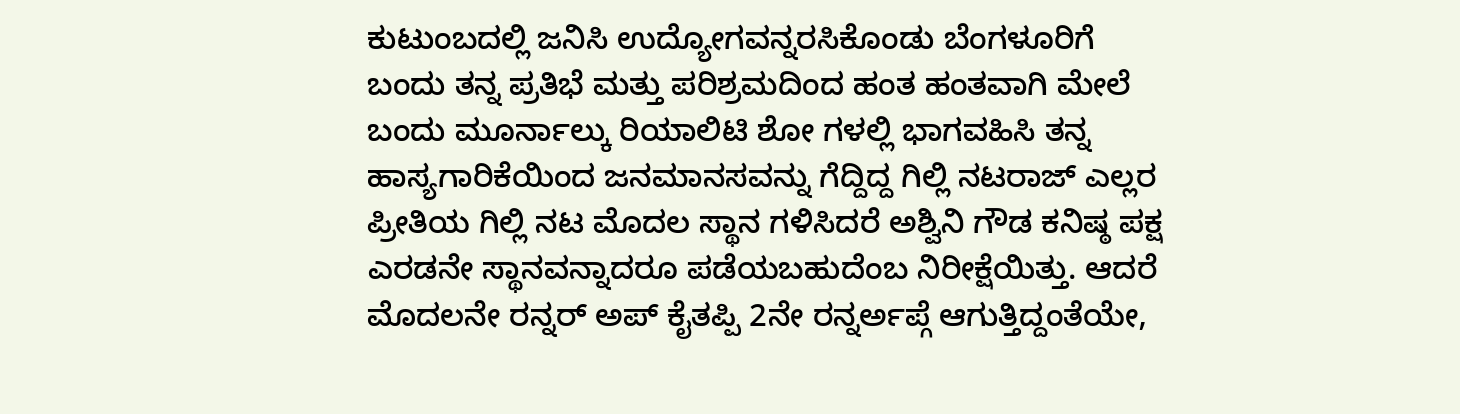ಕುಟುಂಬದಲ್ಲಿ ಜನಿಸಿ ಉದ್ಯೋಗವನ್ನರಸಿಕೊಂಡು ಬೆಂಗಳೂರಿಗೆ ಬಂದು ತನ್ನ ಪ್ರತಿಭೆ ಮತ್ತು ಪರಿಶ್ರಮದಿಂದ ಹಂತ ಹಂತವಾಗಿ ಮೇಲೆ ಬಂದು ಮೂರ್ನಾಲ್ಕು ರಿಯಾಲಿಟಿ ಶೋ ಗಳಲ್ಲಿ ಭಾಗವಹಿಸಿ ತನ್ನ ಹಾಸ್ಯಗಾರಿಕೆಯಿಂದ ಜನಮಾನಸವನ್ನು ಗೆದ್ದಿದ್ದ ಗಿಲ್ಲಿ ನಟರಾಜ್ ಎಲ್ಲರ ಪ್ರೀತಿಯ ಗಿಲ್ಲಿ ನಟ ಮೊದಲ ಸ್ಥಾನ ಗಳಿಸಿದರೆ ಅಶ್ವಿನಿ ಗೌಡ ಕನಿಷ್ಠ ಪಕ್ಷ ಎರಡನೇ ಸ್ಥಾನವನ್ನಾದರೂ ಪಡೆಯಬಹುದೆಂಬ ನಿರೀಕ್ಷೆಯಿತ್ತು. ಆದರೆ ಮೊದಲನೇ ರನ್ನರ್ ಅಪ್ ಕೈತಪ್ಪಿ 2ನೇ ರನ್ನರ್ಅಪ್ಗೆ ಆಗುತ್ತಿದ್ದಂತೆಯೇ,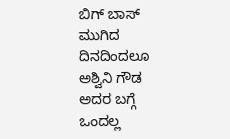ಬಿಗ್ ಬಾಸ್ ಮುಗಿದ ದಿನದಿಂದಲೂ ಅಶ್ವಿನಿ ಗೌಡ ಅದರ ಬಗ್ಗೆ ಒಂದಲ್ಲ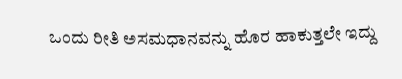ಒಂದು ರೀತಿ ಅಸಮಧಾನವನ್ನು ಹೊರ ಹಾಕುತ್ತಲೇ ಇದ್ದು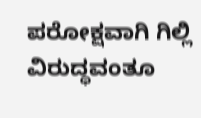ಪರೋಕ್ಷವಾಗಿ ಗಿಲ್ಲಿ ವಿರುದ್ಧವಂತೂ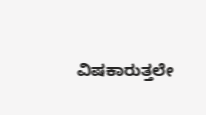ವಿಷಕಾರುತ್ತಲೇ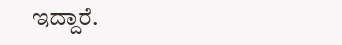ಇದ್ದಾರೆ.